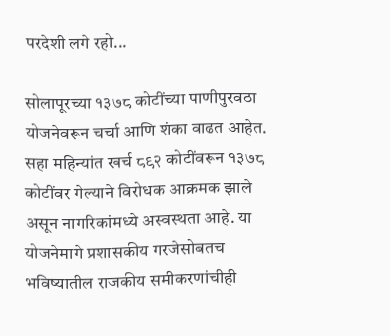परदेशी लगे रहो...

सोलापूरच्या १३७८ कोटींच्या पाणीपुरवठा योजनेवरून चर्चा आणि शंका वाढत आहेत. सहा महिन्यांत खर्च ८९२ कोटींवरून १३७८ कोटींवर गेल्याने विरोधक आक्रमक झाले असून नागरिकांमध्ये अस्वस्थता आहे. या योजनेमागे प्रशासकीय गरजेसोबतच भविष्यातील राजकीय समीकरणांचीही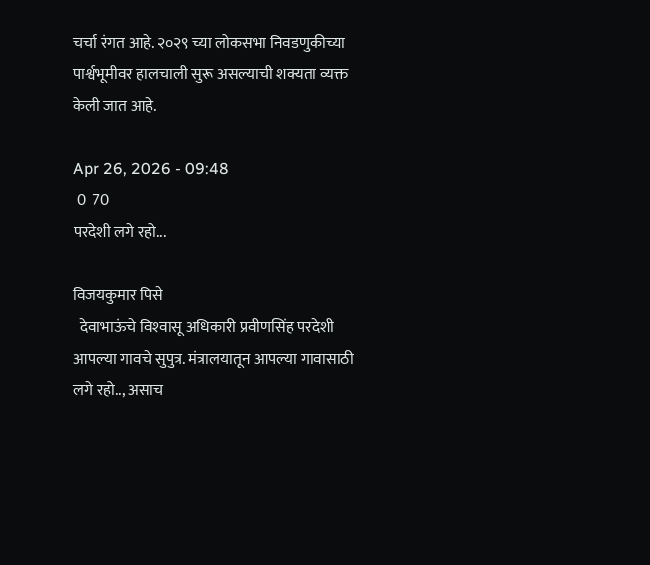चर्चा रंगत आहे. २०२९ च्या लोकसभा निवडणुकीच्या पार्श्वभूमीवर हालचाली सुरू असल्याची शक्यता व्यक्त केली जात आहे.

Apr 26, 2026 - 09:48
 0  70
परदेशी लगे रहो...

विजयकुमार पिसे
  देवाभाऊंचे विश्‍वासू अधिकारी प्रवीणसिंह परदेशी आपल्या गावचे सुपुत्र. मंत्रालयातून आपल्या गावासाठी लगे रहो.., असाच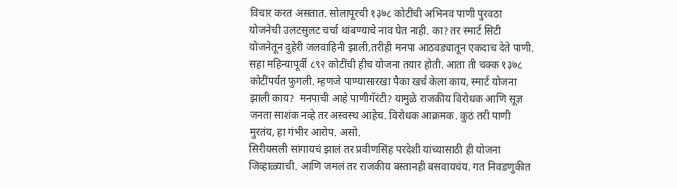विचार करत असतात. सोलापूरची १३७८ कोटींची अभिनव पाणी पुरवठा योजनेची उलटसुलट चर्चा थांबण्याचे नाव घेत नाही. का? तर स्मार्ट सिटी योजनेतून दुहेरी जलवाहिनी झाली,तरीही मनपा आठवड्यातून एकदाच देते पाणी. सहा महिन्यापूर्वी ८९२ कोटींची हीच योजना तयार होती. आता ती चक्क १३७८ कोटींपर्यंत फुगली. म्हणजे पाण्यासारखा पैका खर्च केला काय, स्मार्ट योजना झाली काय?  मनपाची आहे पाणीगॅरंटी? यामुळे राजकीय विरोधक आणि सूज्ञ जनता साशंक नव्हे तर अस्वस्थ आहेच. विरोधक आक्रमक. कुठं तरी पाणी मुरतंय, हा गंभीर आरोप. असो.
सिरीयसली सांगायचं झालं तर प्रवीणसिंह परदेशी यांच्यासाठी ही योजना जिव्हाळ्याची. आणि जमलं तर राजकीय बस्तानही बसवायचंय. गत निवडणुकीत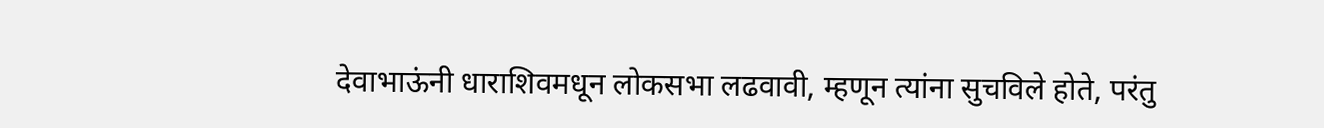देवाभाऊंनी धाराशिवमधून लोकसभा लढवावी, म्हणून त्यांना सुचविले होते, परंतु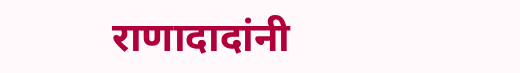राणादादांनी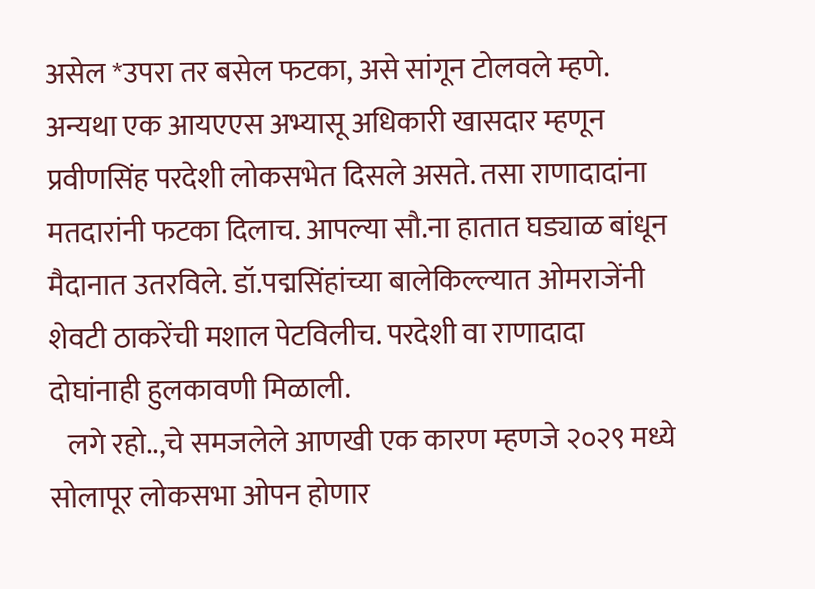असेल *उपरा तर बसेल फटका, असे सांगून टोलवले म्हणे. अन्यथा एक आयएएस अभ्यासू अधिकारी खासदार म्हणून प्रवीणसिंह परदेशी लोकसभेत दिसले असते. तसा राणादादांना मतदारांनी फटका दिलाच. आपल्या सौ.ना हातात घड्याळ बांधून मैदानात उतरविले. डॉ.पद्मसिंहांच्या बालेकिल्ल्यात ओमराजेंनी शेवटी ठाकरेंची मशाल पेटविलीच. परदेशी वा राणादादा दोघांनाही हुलकावणी मिळाली.
   लगे रहो..,चे समजलेले आणखी एक कारण म्हणजे २०२९ मध्ये सोलापूर लोकसभा ओपन होणार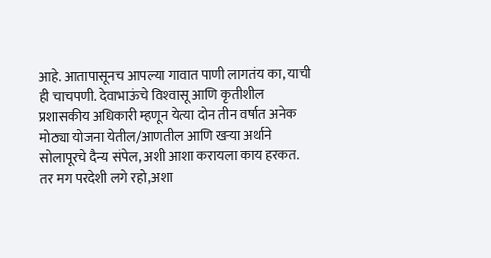आहे. आतापासूनच आपल्या गावात पाणी लागतंय का, याची ही चाचपणी. देवाभाऊंचे विश्‍वासू आणि कृतीशील प्रशासकीय अधिकारी म्हणून येत्या दोन तीन वर्षात अनेक मोठ्या योजना येतील/आणतील आणि खर्‍या अर्थाने सोलापूरचे दैन्य संपेल, अशी आशा करायला काय हरकत. तर मग परदेशी लगे रहो,अशा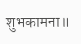शुभकामना॥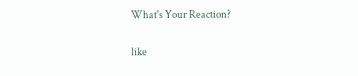What's Your Reaction?

like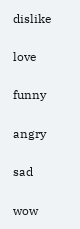dislike

love

funny

angry

sad

wow